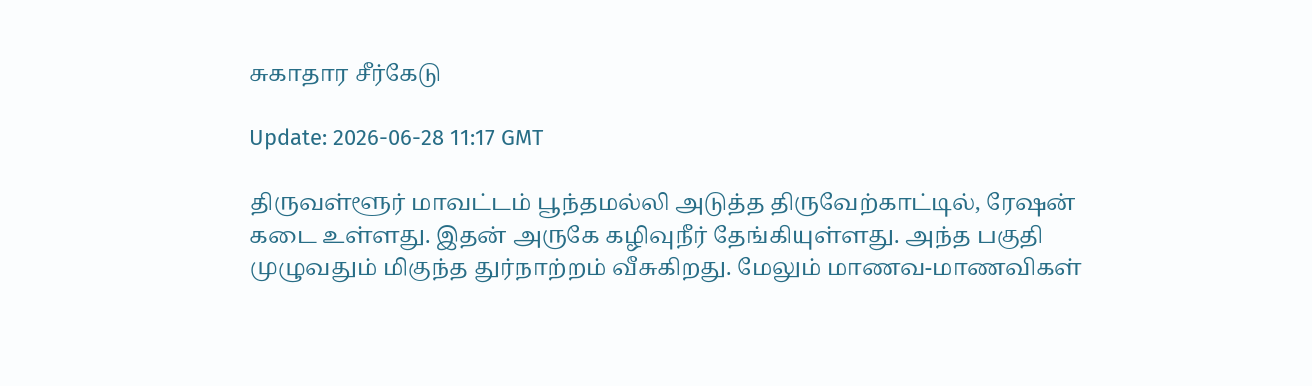சுகாதார சீர்கேடு

Update: 2026-06-28 11:17 GMT

திருவள்ளூர் மாவட்டம் பூந்தமல்லி அடுத்த திருவேற்காட்டில், ரேஷன் கடை உள்ளது. இதன் அருகே கழிவுநீர் தேங்கியுள்ளது. அந்த பகுதி முழுவதும் மிகுந்த துர்நாற்றம் வீசுகிறது. மேலும் மாணவ-மாணவிகள்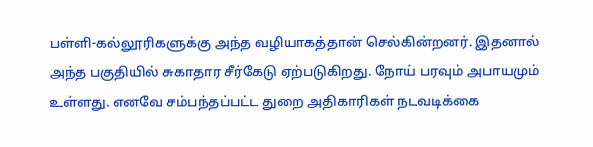பள்ளி-கல்லூரிகளுக்கு அந்த வழியாகத்தான் செல்கின்றனர். இதனால் அந்த பகுதியில் சுகாதார சீர்கேடு ஏற்படுகிறது. நோய் பரவும் அபாயமும் உள்ளது. எனவே சம்பந்தப்பட்ட துறை அதிகாரிகள் நடவடிக்கை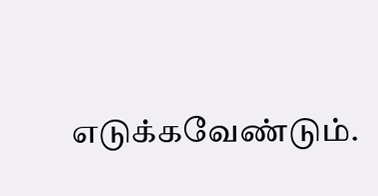எடுக்கவேண்டும்.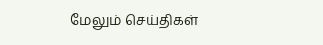மேலும் செய்திகள்